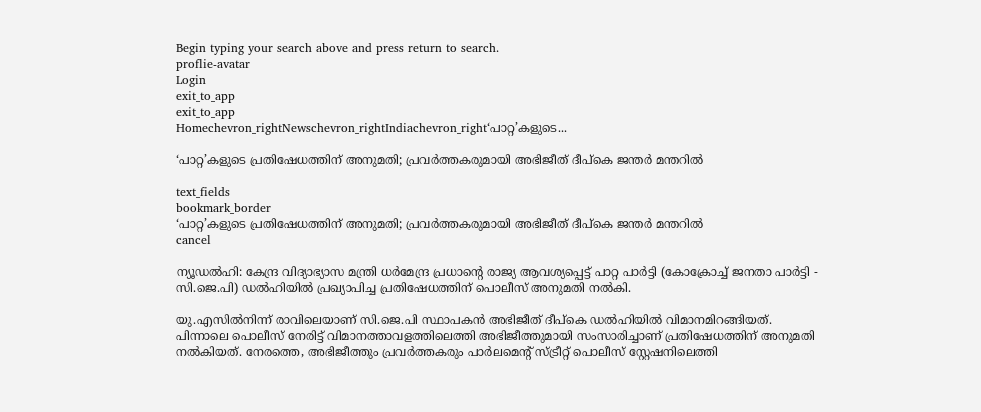Begin typing your search above and press return to search.
proflie-avatar
Login
exit_to_app
exit_to_app
Homechevron_rightNewschevron_rightIndiachevron_right‘പാറ്റ’കളുടെ...

‘പാറ്റ’കളുടെ പ്രതിഷേധത്തിന് അനുമതി; പ്രവർത്തകരുമായി അഭിജീത് ദീപ്കെ ജന്തർ മന്തറിൽ

text_fields
bookmark_border
‘പാറ്റ’കളുടെ പ്രതിഷേധത്തിന് അനുമതി; പ്രവർത്തകരുമായി അഭിജീത് ദീപ്കെ ജന്തർ മന്തറിൽ
cancel

ന്യൂഡൽഹി: കേന്ദ്ര വിദ്യാഭ്യാസ മന്ത്രി ധർമേന്ദ്ര പ്രധാന്‍റെ രാജ്യ ആവശ്യപ്പെട്ട് പാറ്റ പാർട്ടി (കോക്രോച്ച് ജനതാ പാർട്ടി - സി.ജെ.പി) ഡൽഹിയിൽ പ്രഖ്യാപിച്ച പ്രതിഷേധത്തിന് പൊലീസ് അനുമതി നൽകി.

യു.എസിൽനിന്ന് രാവിലെയാണ് സി.ജെ.പി സ്ഥാപകൻ അഭിജീത് ദീപ്കെ ഡൽഹിയിൽ വിമാനമിറങ്ങിയത്. പിന്നാലെ പൊലീസ് നേരിട്ട് വിമാനത്താവളത്തിലെത്തി അഭിജീത്തുമായി സംസാരിച്ചാണ് പ്രതിഷേധത്തിന് അനുമതി നൽകിയത്. നേരത്തെ, അഭിജീത്തും പ്രവർത്തകരും പാർലമെന്‍റ് സ്ട്രീറ്റ് പൊലീസ് സ്റ്റേഷനിലെത്തി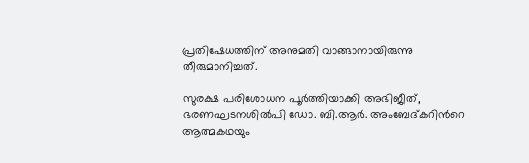പ്രതിഷേധത്തിന് അനുമതി വാങ്ങാനായിരുന്നു തീരുമാനിച്ചത്.

സുരക്ഷ പരിശോധന പൂർത്തിയാക്കി അഭിജീത്, ഭരണഘടനശിൽപി ഡോ. ബി.ആർ. അംബേദ്കറിന്‍റെ ആത്മകഥയും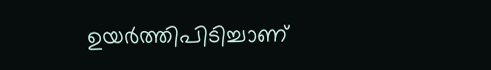ഉയർത്തിപിടിച്ചാണ്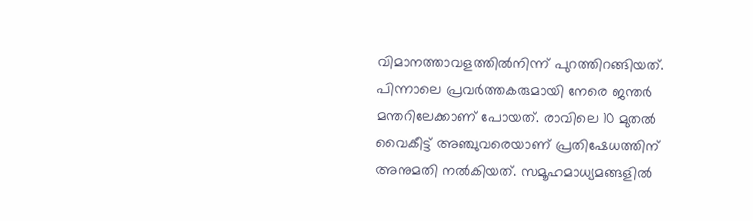വിമാനത്താവളത്തിൽനിന്ന് പുറത്തിറങ്ങിയത്. പിന്നാലെ പ്രവർത്തകരുമായി നേരെ ജന്തർ മന്തറിലേക്കാണ് പോയത്. രാവിലെ 10 മുതൽ വൈകീട്ട് അഞ്ചുവരെയാണ് പ്രതിഷേധത്തിന് അനുമതി നൽകിയത്. സമൂഹമാധ്യമങ്ങളിൽ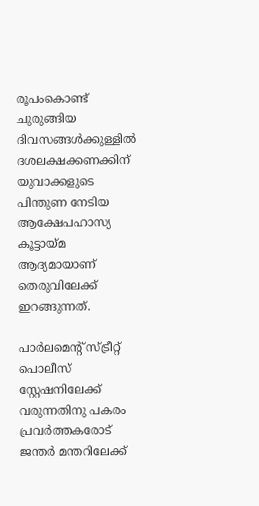രൂപംകൊണ്ട് ചുരുങ്ങിയ ദിവസങ്ങൾക്കുള്ളിൽ ദശലക്ഷക്കണക്കിന് യുവാക്കളുടെ പിന്തുണ നേടിയ ആക്ഷേപഹാസ്യ കൂട്ടായ്മ ആദ്യമായാണ് തെരുവിലേക്ക് ഇറങ്ങുന്നത്.

പാർലമെന്‍റ് സ്ട്രീറ്റ് പൊലീസ് സ്റ്റേഷനിലേക്ക് വരുന്നതിനു പകരം പ്രവർത്തകരോട് ജന്തർ മന്തറിലേക്ക്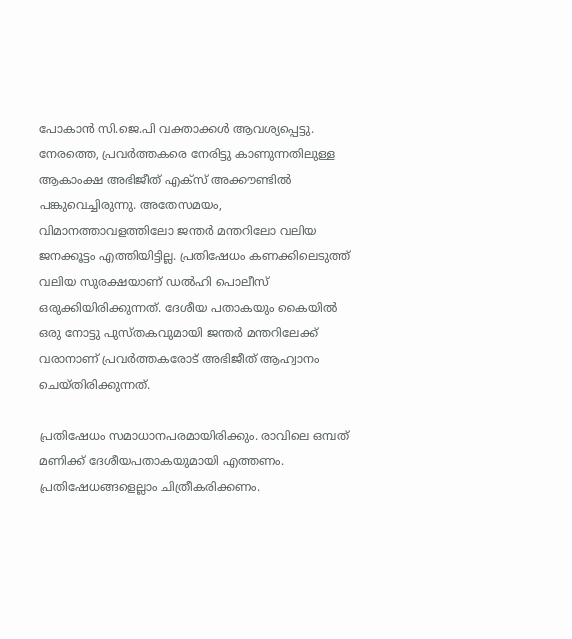പോകാൻ സി.ജെ.പി വക്താക്കൾ ആവശ്യപ്പെട്ടു. നേരത്തെ, പ്രവർത്തകരെ നേരിട്ടു കാണുന്നതിലുള്ള ആകാംക്ഷ അഭിജീത് എക്സ് അക്കൗണ്ടിൽ പങ്കുവെച്ചിരുന്നു. അതേസമയം, വിമാനത്താവളത്തിലോ ജന്തർ മന്തറിലോ വലിയ ജനക്കൂട്ടം എത്തിയിട്ടില്ല. പ്രതിഷേധം കണക്കിലെടുത്ത് വലിയ സുരക്ഷയാണ് ഡൽഹി പൊലീസ് ഒരുക്കിയിരിക്കുന്നത്. ദേശീയ പതാകയും കൈയിൽ ഒരു നോട്ടു പുസ്തകവുമായി ജന്തർ മന്തറിലേക്ക് വരാനാണ് പ്രവർത്തകരോട് അഭിജീത് ആഹ്വാനം ചെയ്തിരിക്കുന്നത്.

പ്രതിഷേധം സമാധാനപരമായിരിക്കും. രാവിലെ ഒമ്പത് മണിക്ക് ദേശീയപതാകയുമായി എത്തണം. പ്രതിഷേധങ്ങളെല്ലാം ചിത്രീകരിക്കണം.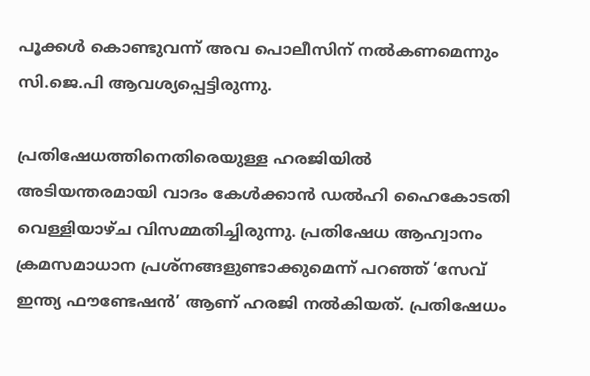പൂക്കൾ കൊണ്ടുവന്ന് അവ പൊലീസിന് നൽകണമെന്നും സി.ജെ.പി ആവശ്യപ്പെട്ടിരുന്നു.

പ്രതിഷേധത്തിനെതിരെയുള്ള ഹരജിയിൽ അടിയന്തരമായി വാദം കേൾക്കാൻ ഡൽഹി ഹൈകോടതി വെള്ളിയാഴ്ച വിസമ്മതിച്ചിരുന്നു. പ്രതിഷേധ ആഹ്വാനം ക്രമസമാധാന പ്രശ്നങ്ങളുണ്ടാക്കുമെന്ന് പറഞ്ഞ് ‘സേവ് ഇന്ത്യ ഫൗണ്ടേഷൻ’ ആണ് ഹരജി നൽകിയത്. പ്രതിഷേധം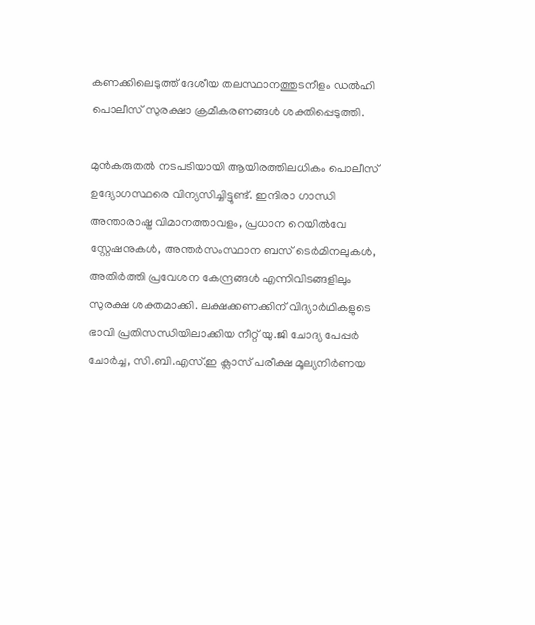കണക്കിലെടുത്ത് ദേശീയ തലസ്ഥാനത്തുടനീളം ഡൽഹി പൊലീസ് സുരക്ഷാ ക്രമീകരണങ്ങൾ ശക്തിപ്പെടുത്തി.

മുൻകരുതൽ നടപടിയായി ആയിരത്തിലധികം പൊലീസ് ഉദ്യോഗസ്ഥരെ വിന്യസിച്ചിട്ടുണ്ട്. ഇന്ദിരാ ഗാന്ധി അന്താരാഷ്ട്ര വിമാനത്താവളം, പ്രധാന റെയിൽവേ സ്റ്റേഷനുകൾ, അന്തർസംസ്ഥാന ബസ് ടെർമിനലുകൾ, അതിർത്തി പ്രവേശന കേന്ദ്രങ്ങൾ എന്നിവിടങ്ങളിലും സുരക്ഷ ശക്തമാക്കി. ലക്ഷക്കണക്കിന് വിദ്യാർഥികളുടെ ഭാവി പ്രതിസന്ധിയിലാക്കിയ നീറ്റ് യു.ജി ചോദ്യ പേപ്പർ ചോർച്ച, സി.ബി.എസ്.ഇ ക്ലാസ് പരീക്ഷ മൂല്യനിർണയ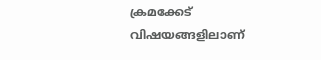ക്രമക്കേട് വിഷയങ്ങളിലാണ്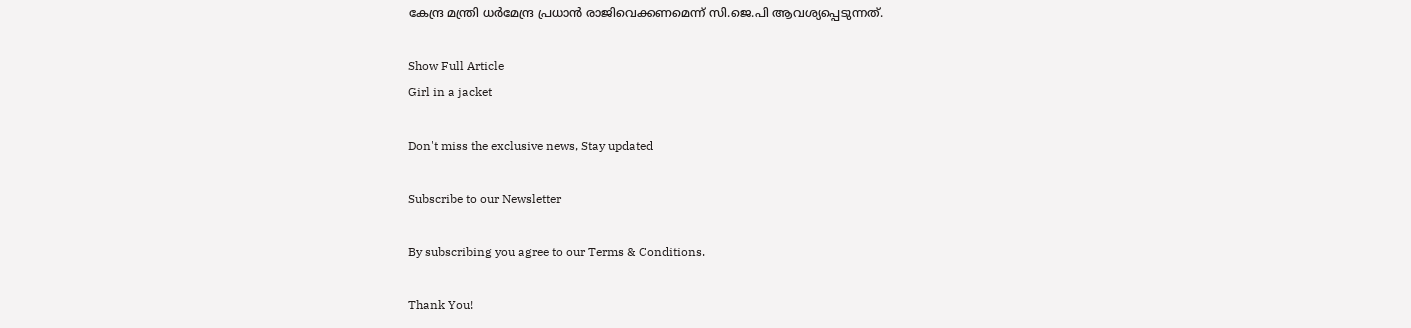കേന്ദ്ര മന്ത്രി ധർമേന്ദ്ര പ്രധാൻ രാജിവെക്കണമെന്ന് സി.ജെ.പി ആവശ്യപ്പെടുന്നത്.

Show Full Article
Girl in a jacket

Don't miss the exclusive news, Stay updated

Subscribe to our Newsletter

By subscribing you agree to our Terms & Conditions.

Thank You!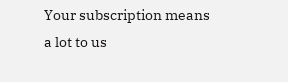Your subscription means a lot to us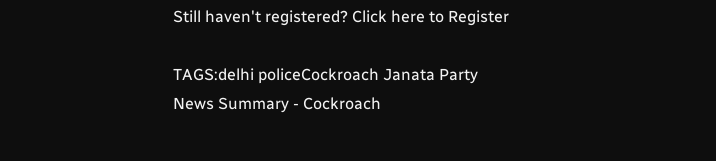Still haven't registered? Click here to Register

TAGS:delhi policeCockroach Janata Party
News Summary - Cockroach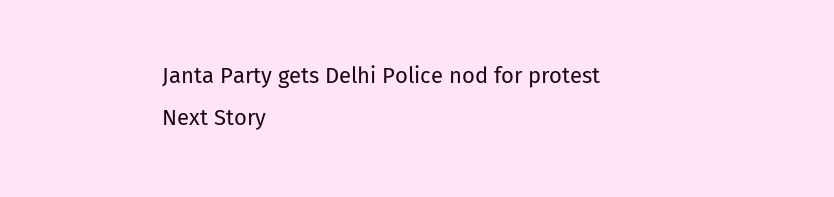Janta Party gets Delhi Police nod for protest
Next Story